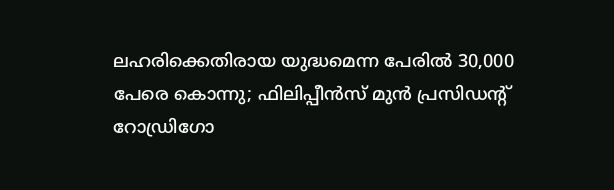ലഹരിക്കെതിരായ യുദ്ധമെന്ന പേരില്‍ 30,000 പേരെ കൊന്നു; ഫിലിപ്പീന്‍സ് മുന്‍ പ്രസിഡന്റ് റോഡ്രിഗോ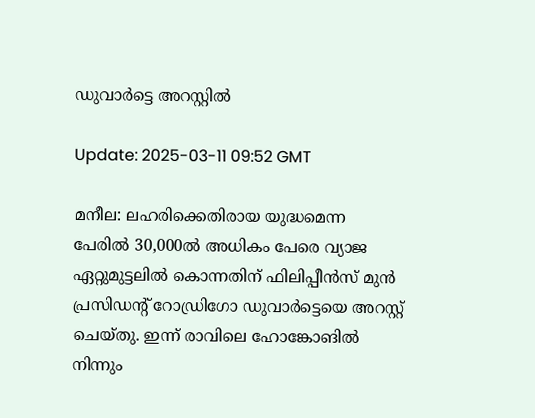ഡുവാര്‍ട്ടെ അറസ്റ്റില്‍

Update: 2025-03-11 09:52 GMT

മനീല: ലഹരിക്കെതിരായ യുദ്ധമെന്ന പേരില്‍ 30,000ല്‍ അധികം പേരെ വ്യാജ ഏറ്റുമുട്ടലില്‍ കൊന്നതിന് ഫിലിപ്പീന്‍സ് മുന്‍ പ്രസിഡന്റ് റോഡ്രിഗോ ഡുവാര്‍ട്ടെയെ അറസ്റ്റ് ചെയ്തു. ഇന്ന് രാവിലെ ഹോങ്കോങില്‍ നിന്നും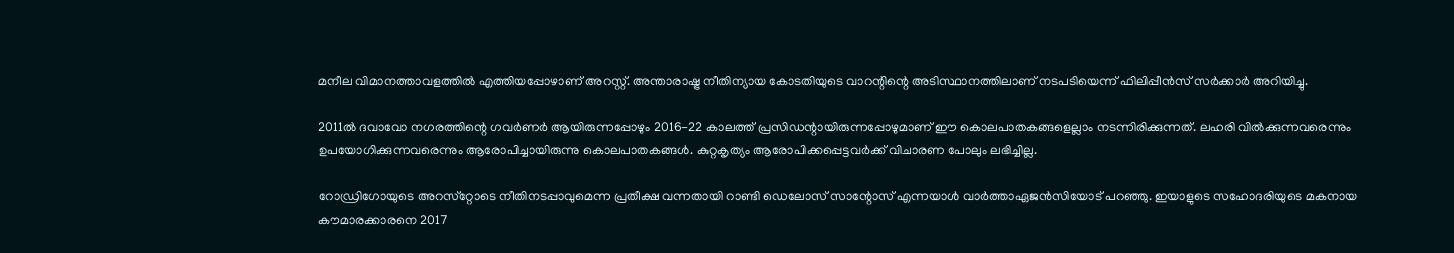മനീല വിമാനത്താവളത്തില്‍ എത്തിയപ്പോഴാണ് അറസ്റ്റ്. അന്താരാഷ്ട്ര നീതിന്യായ കോടതിയുടെ വാറന്റിന്റെ അടിസ്ഥാനത്തിലാണ് നടപടിയെന്ന് ഫിലിപ്പീന്‍സ് സര്‍ക്കാര്‍ അറിയിച്ചു.

2011ല്‍ ദവാവോ നഗരത്തിന്റെ ഗവര്‍ണര്‍ ആയിരുന്നപ്പോഴും 2016-22 കാലത്ത് പ്രസിഡന്റായിരുന്നപ്പോഴുമാണ് ഈ കൊലപാതകങ്ങളെല്ലാം നടന്നിരിക്കുന്നത്. ലഹരി വില്‍ക്കുന്നവരെന്നും ഉപയോഗിക്കുന്നവരെന്നും ആരോപിച്ചായിരുന്നു കൊലപാതകങ്ങള്‍. കുറ്റകൃത്യം ആരോപിക്കപ്പെട്ടവര്‍ക്ക് വിചാരണ പോലും ലഭിച്ചില്ല.

റോഡ്രിഗോയുടെ അറസ്‌റ്റോടെ നീതിനടപ്പാവുമെന്ന പ്രതീക്ഷ വന്നതായി റാണ്ടി ഡെലോസ് സാന്റോസ് എന്നയാള്‍ വാര്‍ത്താഏജന്‍സിയോട് പറഞ്ഞു. ഇയാളുടെ സഹോദരിയുടെ മകനായ കൗമാരക്കാരനെ 2017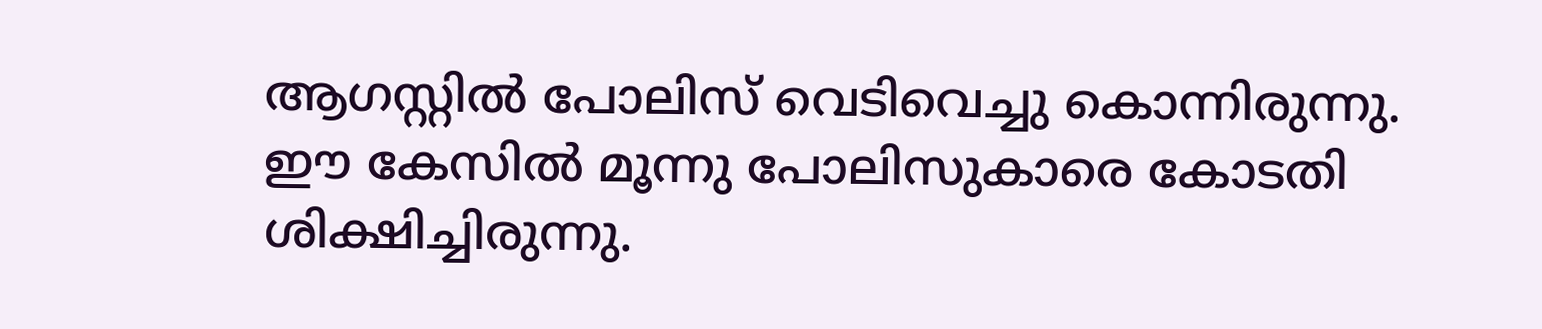ആഗസ്റ്റില്‍ പോലിസ് വെടിവെച്ചു കൊന്നിരുന്നു. ഈ കേസില്‍ മൂന്നു പോലിസുകാരെ കോടതി ശിക്ഷിച്ചിരുന്നു.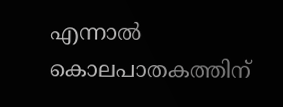എന്നാല്‍ കൊലപാതകത്തിന്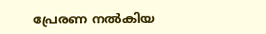പ്രേരണ നല്‍കിയ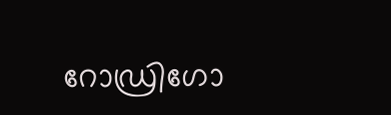റോഡ്രിഗോ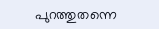പുറത്തുതന്നെ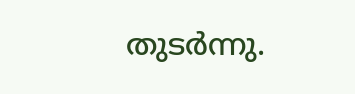തുടര്‍ന്നു.